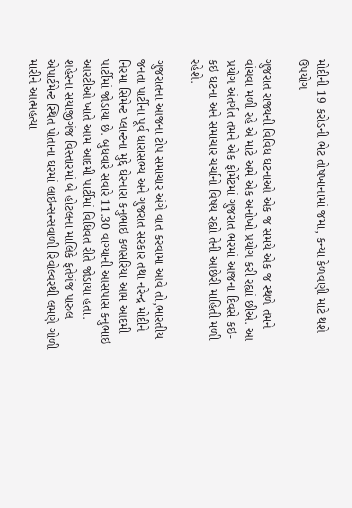મોદીની 19 કરોડની ભેટ તોષખાનામાં જમા, કન્યા કેળવણી માટે થશે ઉપયોગ

ગુજરાત રાજ્યની વિવિધ ઘટનાઓ એક જ સમયે એક જ સ્થળે તમને વાંચવા મળી રહે એ માટે અમે એક અનોખો પ્રયોગ કરી રહ્યાં છીએ. આ પ્રયોગ અંતર્ગત તમને એક ફોર્મેટમાં ગુજરાત ભરમાં આજના દિવસે કઇ-કઇ ઘટના અને સમાચાર ચર્ચાનો વિષય રહ્યો તેની આછેરી માહિતી મળી રહેશે.

ગુજરાતના આજના ટોપ સમાચાર અંગે વાત કરવામા આવે તો,ભારતીય જનતા પાર્ટીના પૂર્વ ધારાસભ્ય અને ગુજરાત સરકાર તથા નરેન્દ્ર મોદીને નિરમા સિમેન્ટ પ્લાન્ટના મુદ્દે ઘેરનારા કનુભાઇ કળસરિયા આમ આદમી પાર્ટીમાં જોડાયા છે. બુધવારે સવારે 11.30 વાગ્યાની આસપાસ કનુભાઇ આરટીઓ ખાતે આમ આદમી પાર્ટીમાં વિધિવત રીતે જોડાયા હતા. શહેરના સયાજીગંજ વિસ્તારમાં બે હોટલના માલિકે ફતેગંજ પારુલ એપાર્ટમેન્ટ સ્થિત પોતાના ઘરમાં લાઇન્સન્સવાળી રિવોલ્વરથી લમણે ગોળી મારીને આત્મહત્યા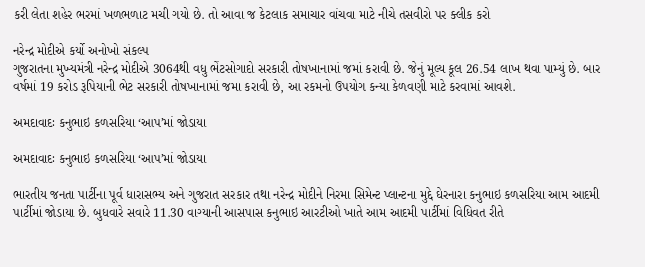કરી લેતા શહેર ભરમાં ખળભળાટ મચી ગયો છે. તો આવા જ કેટલાક સમાચાર વાંચવા માટે નીચે તસવીરો પર ક્લીક કરો

નરેન્દ્ર મોદીએ કર્યો અનોખો સંકલ્પ
ગુજરાતના મુખ્યમંત્રી નરેન્દ્ર મોદીએ 3064થી વધુ ભેંટસોગાદો સરકારી તોષખાનામાં જમાં કરાવી છે. જેનું મૂલ્ય કૂલ 26.54 લાખ થવા પામ્યું છે. બાર વર્ષમાં 19 કરોડ રૂપિયાની ભેટ સરકારી તોષખાનામાં જમા કરાવી છે, આ રકમનો ઉપયોગ કન્યા કેળવણી માટે કરવામાં આવશે.

અમદાવાદઃ કનુભાઇ કળસરિયા ‘આપ’માં જોડાયા

અમદાવાદઃ કનુભાઇ કળસરિયા ‘આપ’માં જોડાયા

ભારતીય જનતા પાર્ટીના પૂર્વ ધારાસભ્ય અને ગુજરાત સરકાર તથા નરેન્દ્ર મોદીને નિરમા સિમેન્ટ પ્લાન્ટના મુદ્દે ઘેરનારા કનુભાઇ કળસરિયા આમ આદમી પાર્ટીમાં જોડાયા છે. બુધવારે સવારે 11.30 વાગ્યાની આસપાસ કનુભાઇ આરટીઓ ખાતે આમ આદમી પાર્ટીમાં વિધિવત રીતે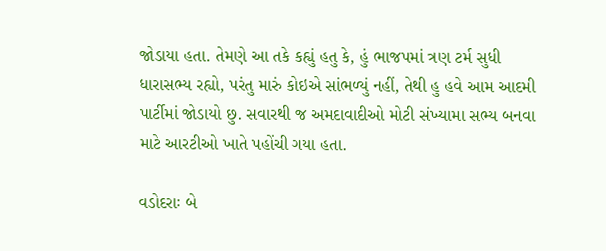જોડાયા હતા. તેમણે આ તકે કહ્યું હતુ કે, હું ભાજપમાં ત્રણ ટર્મ સુધી ધારાસભ્ય રહ્યો, પરંતુ મારું કોઇએ સાંભળ્યું નહીં, તેથી હુ હવે આમ આદમી પાર્ટીમાં જોડાયો છુ. સવારથી જ અમદાવાદીઓ મોટી સંખ્યામા સભ્ય બનવા માટે આરટીઓ ખાતે પહોંચી ગયા હતા.

વડોદરાઃ બે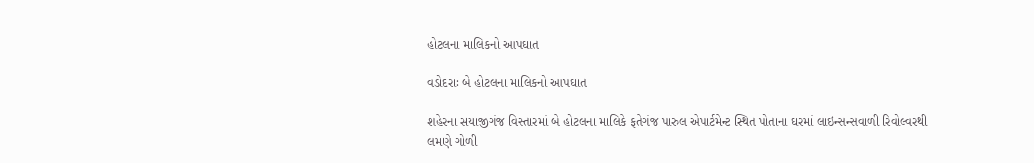હોટલના માલિકનો આપઘાત

વડોદરાઃ બે હોટલના માલિકનો આપઘાત

શહેરના સયાજીગંજ વિસ્તારમાં બે હોટલના માલિકે ફતેગંજ પારુલ એપાર્ટમેન્ટ સ્થિત પોતાના ઘરમાં લાઇન્સન્સવાળી રિવોલ્વરથી લમણે ગોળી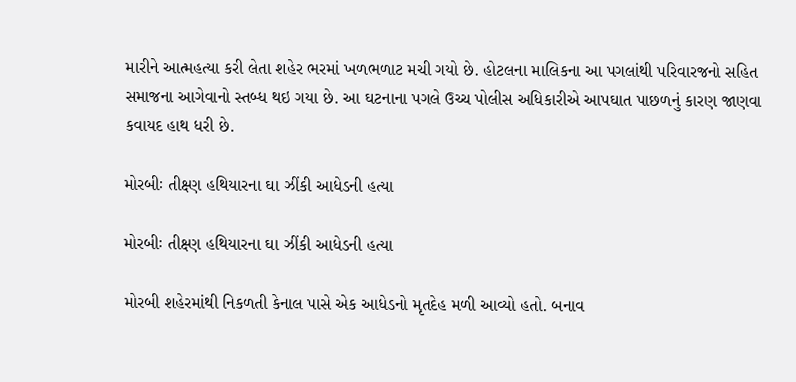મારીને આત્મહત્યા કરી લેતા શહેર ભરમાં ખળભળાટ મચી ગયો છે. હોટલના માલિકના આ પગલાંથી પરિવારજનો સહિત સમાજના આગેવાનો સ્તબ્ધ થઇ ગયા છે. આ ઘટનાના પગલે ઉચ્ચ પોલીસ અધિકારીએ આપઘાત પાછળનું કારણ જાણવા કવાયદ હાથ ધરી છે.

મોરબીઃ તીક્ષ્ણ હથિયારના ઘા ઝીંકી આધેડની હત્યા

મોરબીઃ તીક્ષ્ણ હથિયારના ઘા ઝીંકી આધેડની હત્યા

મોરબી શહેરમાંથી નિકળતી કેનાલ પાસે એક આધેડનો મૃતદેહ મળી આવ્યો હતો. બનાવ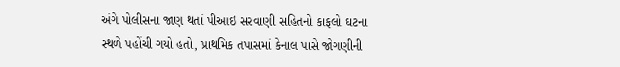અંગે પોલીસના જાણ થતાં પીઆઇ સરવાણી સહિતનો કાફલો ઘટના સ્થળે પહોંચી ગયો હતો, પ્રાથમિક તપાસમાં કેનાલ પાસે જોગણીની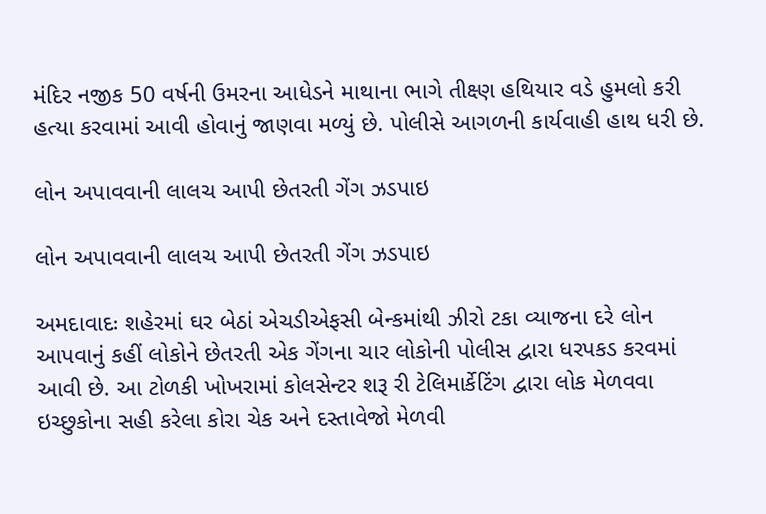મંદિર નજીક 50 વર્ષની ઉમરના આધેડને માથાના ભાગે તીક્ષ્ણ હથિયાર વડે હુમલો કરી હત્યા કરવામાં આવી હોવાનું જાણવા મળ્યું છે. પોલીસે આગળની કાર્યવાહી હાથ ધરી છે.

લોન અપાવવાની લાલચ આપી છેતરતી ગેંગ ઝડપાઇ

લોન અપાવવાની લાલચ આપી છેતરતી ગેંગ ઝડપાઇ

અમદાવાદઃ શહેરમાં ઘર બેઠાં એચડીએફસી બેન્કમાંથી ઝીરો ટકા વ્યાજના દરે લોન આપવાનું કહીં લોકોને છેતરતી એક ગેંગના ચાર લોકોની પોલીસ દ્વારા ધરપકડ કરવમાં આવી છે. આ ટોળકી ખોખરામાં કોલસેન્ટર શરૂ રી ટેલિમાર્કેટિંગ દ્વારા લોક મેળવવા ઇચ્છુકોના સહી કરેલા કોરા ચેક અને દસ્તાવેજો મેળવી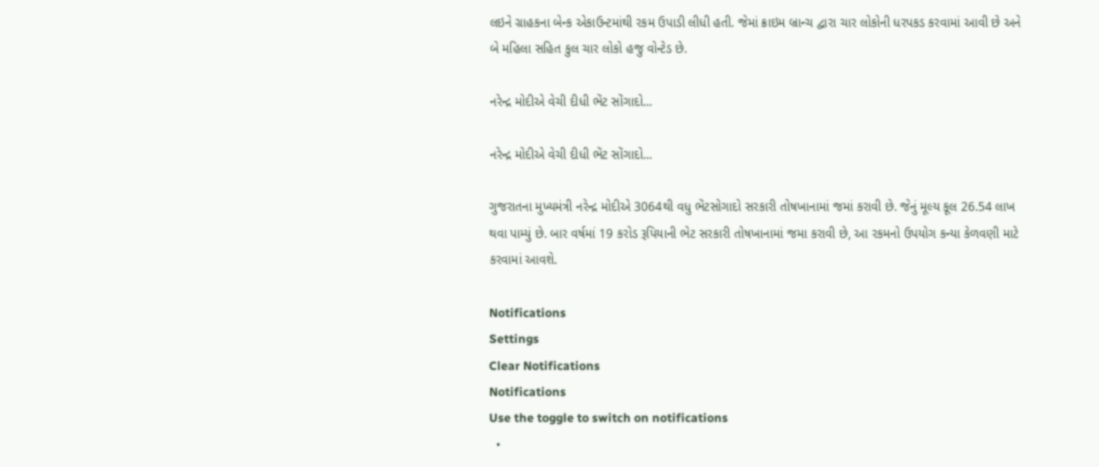લઇને ગ્રાહકના બેન્ક એકાઉન્ટમાંથી રકમ ઉપાડી લીધી હતી. જેમાં ક્રાઇમ બ્રાન્ચ દ્વારા ચાર લોકોની ધરપકડ કરવામાં આવી છે અને બે મહિલા સહિત કુલ ચાર લોકો હજુ વોન્ટેડ છે.

નરેન્દ્ર મોદીએ વેચી દીધી ભેંટ સોંગાદો...

નરેન્દ્ર મોદીએ વેચી દીધી ભેંટ સોંગાદો...

ગુજરાતના મુખ્યમંત્રી નરેન્દ્ર મોદીએ 3064થી વધુ ભેંટસોગાદો સરકારી તોષખાનામાં જમાં કરાવી છે. જેનું મૂલ્ય કૂલ 26.54 લાખ થવા પામ્યું છે. બાર વર્ષમાં 19 કરોડ રૂપિયાની ભેટ સરકારી તોષખાનામાં જમા કરાવી છે, આ રકમનો ઉપયોગ કન્યા કેળવણી માટે કરવામાં આવશે.

Notifications
Settings
Clear Notifications
Notifications
Use the toggle to switch on notifications
  •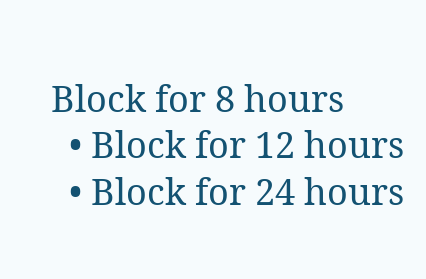Block for 8 hours
  • Block for 12 hours
  • Block for 24 hours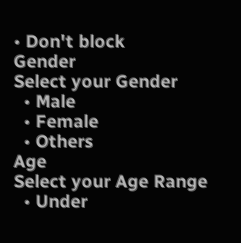• Don't block
Gender
Select your Gender
  • Male
  • Female
  • Others
Age
Select your Age Range
  • Under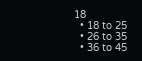18
  • 18 to 25
  • 26 to 35
  • 36 to 45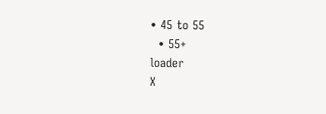• 45 to 55
  • 55+
loader
X